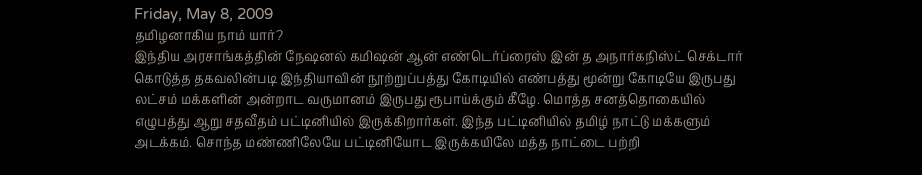Friday, May 8, 2009
தமிழனாகிய நாம் யார்?
இந்திய அரசாங்கத்தின் நேஷனல் கமிஷன் ஆன் எண்டெர்ப்ரைஸ் இன் த அநார்கநிஸ்ட் செக்டார் கொடுத்த தகவலின்படி இந்தியாவின் நூற்றுப்பத்து கோடியில் எண்பத்து மூன்று கோடியே இருபது லட்சம் மக்களின் அன்றாட வருமானம் இருபது ரூபாய்க்கும் கீழே. மொத்த சனத்தொகையில் எழுபத்து ஆறு சதவீதம் பட்டினியில் இருக்கிறார்கள். இந்த பட்டினியில் தமிழ் நாட்டு மக்களும் அடக்கம். சொந்த மண்ணிலேயே பட்டினியோட இருக்கயிலே மத்த நாட்டை பற்றி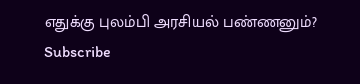எதுக்கு புலம்பி அரசியல் பண்ணனும்?
Subscribe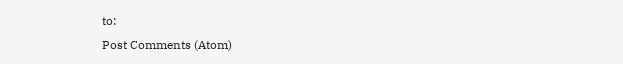to:
Post Comments (Atom)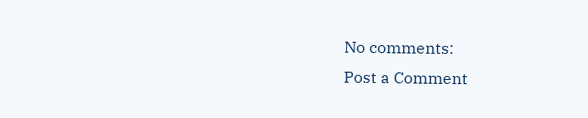No comments:
Post a Comment